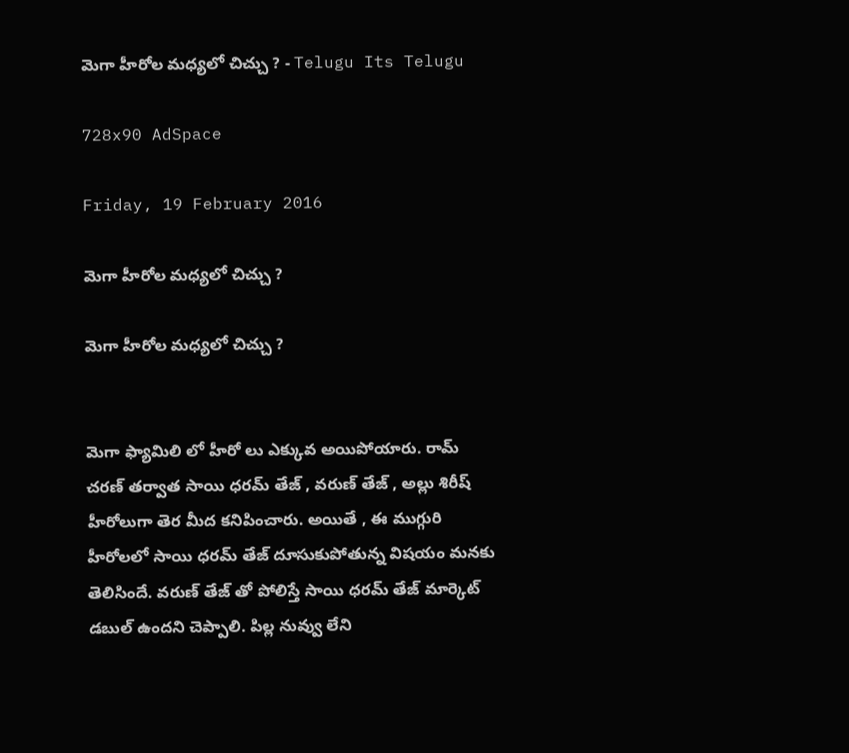మెగా హీరోల మధ్యలో చిచ్చు ? - Telugu Its Telugu

728x90 AdSpace

Friday, 19 February 2016

మెగా హీరోల మధ్యలో చిచ్చు ?

మెగా హీరోల మధ్యలో చిచ్చు ?


మెగా ఫ్యామిలి లో హీరో లు ఎక్కువ అయిపోయారు. రామ్ చరణ్ తర్వాత సాయి ధరమ్ తేజ్ , వరుణ్ తేజ్ , అల్లు శిరీష్ హీరోలుగా తెర మీద కనిపించారు. అయితే , ఈ ముగ్గురి హీరోలలో సాయి ధరమ్ తేజ్ దూసుకుపోతున్న విషయం మనకు తెలిసిందే. వరుణ్ తేజ్ తో పోలిస్తే సాయి ధరమ్ తేజ్ మార్కెట్ డబుల్ ఉందని చెప్పాలి. పిల్ల నువ్వు లేని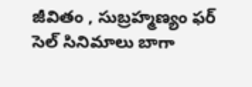జీవితం , సుబ్రహ్మణ్యం ఫర్ సెల్ సినిమాలు బాగా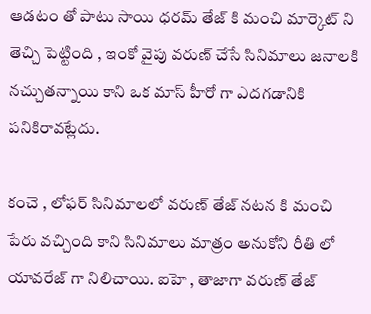ఆడటం తో పాటు సాయి ధరమ్ తేజ్ కి మంచి మార్కెట్ ని తెచ్చి పెట్టింది , ఇంకో వైపు వరుణ్ చేసే సినిమాలు జనాలకి నచ్చుతన్నాయి కాని ఒక మాస్ హీరో గా ఎదగడానికి పనికిరావట్లేదు.

కంచె , లోఫర్ సినిమాలలో వరుణ్ తేజ్ నటన కి మంచి పేరు వచ్చింది కాని సినిమాలు మాత్రం అనుకోని రీతి లో యావరేజ్ గా నిలిచాయి. ఐహె , తాజాగా వరుణ్ తేజ్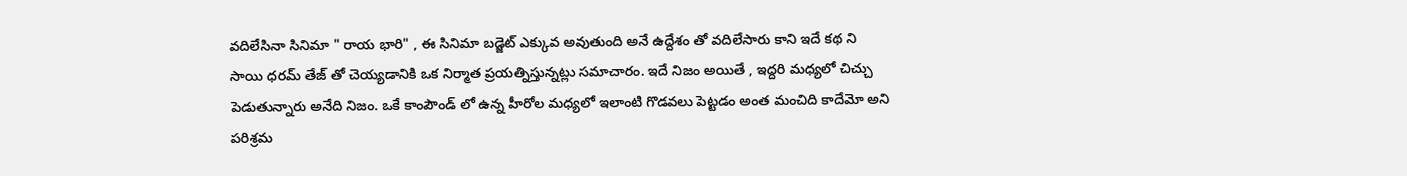వదిలేసినా సినిమా " రాయ భారి" , ఈ సినిమా బడ్జెట్ ఎక్కువ అవుతుంది అనే ఉద్దేశం తో వదిలేసారు కాని ఇదే కథ ని సాయి ధరమ్ తేజ్ తో చెయ్యడానికి ఒక నిర్మాత ప్రయత్నిస్తున్నట్లు సమాచారం. ఇదే నిజం అయితే , ఇద్దరి మధ్యలో చిచ్చు పెడుతున్నారు అనేది నిజం. ఒకే కాంపౌండ్ లో ఉన్న హీరోల మధ్యలో ఇలాంటి గొడవలు పెట్టడం అంత మంచిది కాదేమో అని పరిశ్రమ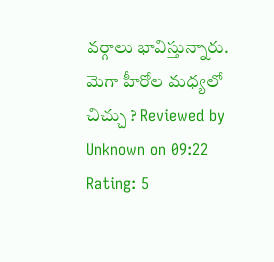వర్గాలు భావిస్తున్నారు.
మెగా హీరోల మధ్యలో చిచ్చు ? Reviewed by Unknown on 09:22 Rating: 5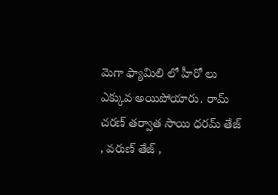మెగా ఫ్యామిలి లో హీరో లు ఎక్కువ అయిపోయారు. రామ్ చరణ్ తర్వాత సాయి ధరమ్ తేజ్ , వరుణ్ తేజ్ ,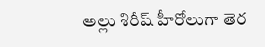అల్లు శిరీష్ హీరోలుగా తెర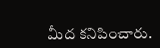మీద కనిపించారు.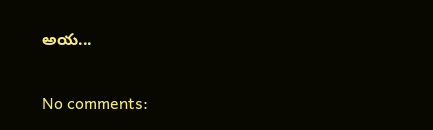అయ...

No comments: